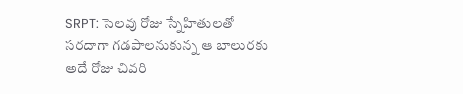SRPT: సెలవు రోజు స్నేహితులతో సరదాగా గడపాలనుకున్న ఆ బాలురకు అదే రోజు చివరి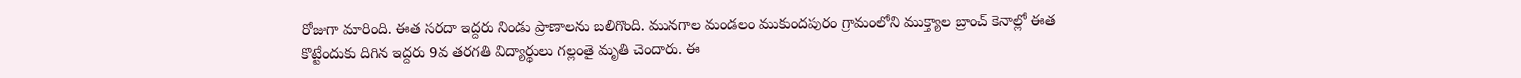రోజుగా మారింది. ఈత సరదా ఇద్దరు నిండు ప్రాణాలను బలిగొంది. మునగాల మండలం ముకుందపురం గ్రామంలోని ముక్త్యాల బ్రాంచ్ కెనాల్లో ఈత కొట్టేందుకు దిగిన ఇద్దరు 9వ తరగతి విద్యార్థులు గల్లంతై మృతి చెందారు. ఈ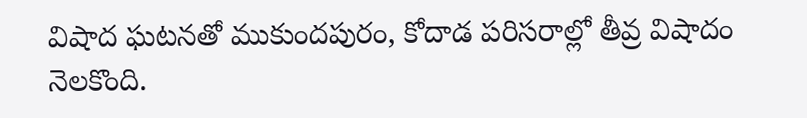విషాద ఘటనతో ముకుందపురం, కోదాడ పరిసరాల్లో తీవ్ర విషాదం నెలకొంది.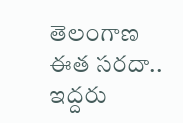తెలంగాణ
ఈత సరదా.. ఇద్దరు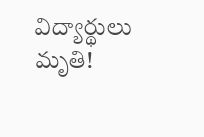విద్యార్థులు మృతి!